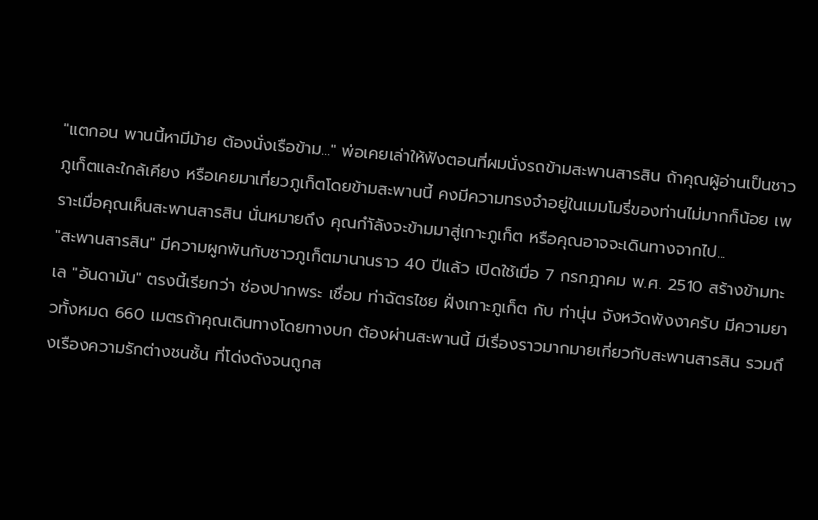"แตกอน พานนี้หามีม้าย ต้องนั่งเรือข้าม..." พ่อเคยเล่าให้ฟังตอนที่ผมนั่งรถข้ามสะพานสารสิน ถ้าคุณผู้อ่านเป็นชาวภูเก็ตและใกล้เคียง หรือเคยมาเที่ยวภูเก็ตโดยข้ามสะพานนี้ คงมีความทรงจำอยู่ในเมมโมรี่ของท่านไม่มากก็น้อย เพราะเมื่อคุณเห็นสะพานสารสิน นั่นหมายถึง คุณกำัลังจะข้ามมาสู่เกาะภูเก็ต หรือคุณอาจจะเดินทางจากไป...
"สะพานสารสิน" มีความผูกพันกับชาวภูเก็ตมานานราว 40 ปีแล้ว เปิดใช้เมื่อ 7 กรกฎาคม พ.ศ. 2510 สร้างข้ามทะเล "อันดามัน" ตรงนี้เรียกว่า ช่องปากพระ เชื่อม ท่าฉัตรไชย ฝั่งเกาะภูเก็ต กับ ท่านุ่น จังหวัดพังงาครับ มีความยาวทั้งหมด 660 เมตรถ้าคุณเดินทางโดยทางบก ต้องผ่านสะพานนี้ มีเรื่องราวมากมายเกี่ยวกับสะพานสารสิน รวมถึงเรืองความรักต่างชนชั้น ที่โด่งดังจนถูกส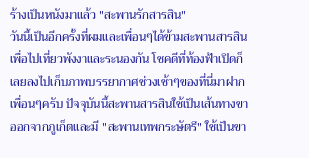ร้างเป็นหนังมาแล้ว "สะพานรักสารสิน"
วันนี้เป็นอีกครั้งที่ผมและเพื่อนๆได้ข้ามสะพานสารสินเพื่อไปเที่ยวพังงาและระนองกัน โชคดีที่ท้องฟ้าเปิดก็เลยลงไปเก็บภาพบรรยากาศช่วงเช้าๆของที่นี่มาฝากเพื่อนๆครับ ปัจจุบันนี้สะพานสารสินใช้เป็นเส้นทางขาออกจากภูเก็ตและมี "สะพานเทพกระษัตรี" ใช้เป็นขา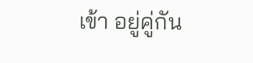เข้า อยู่คู่กัน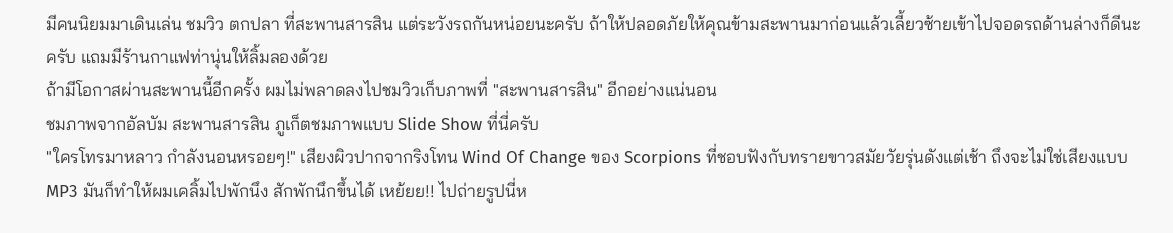มีคนนิยมมาเดินเล่น ชมวิว ตกปลา ที่สะพานสารสิน แต่ระวังรถกันหน่อยนะครับ ถ้าให้ปลอดภัยให้คุณข้ามสะพานมาก่อนแล้วเลี้ยวซ้ายเข้าไปจอดรถด้านล่างก็ดีนะครับ แถมมีร้านกาแฟท่านุ่นให้ลิ้มลองด้วย
ถ้ามีโอกาสผ่านสะพานนี้อีกครั้ง ผมไม่พลาดลงไปชมวิวเก็บภาพที่ "สะพานสารสิน" อีกอย่างแน่นอน
ชมภาพจากอัลบัม สะพานสารสิน ภูเก็ตชมภาพแบบ Slide Show ที่นี่ครับ
"ใครโทรมาหลาว กำลังนอนหรอยๆ!" เสียงผิวปากจากริงโทน Wind Of Change ของ Scorpions ที่ชอบฟังกับทรายขาวสมัยวัยรุ่นดังแต่เช้า ถึงจะไม่ใช่เสียงแบบ MP3 มันก็ทำให้ผมเคลิ้มไปพักนึง สักพักนึกขึ้นได้ เหย้ยย!! ไปถ่ายรูปนี่ห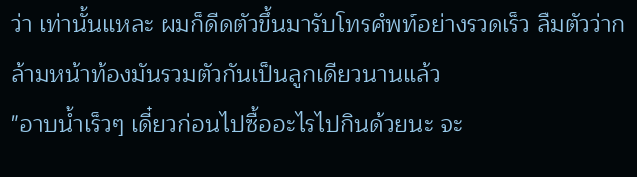ว่า เท่านั้นแหละ ผมก็ดีดตัวขึ้นมารับโทรศํพท์อย่างรวดเร็ว ลืมตัวว่ากล้ามหน้าท้องมันรวมตัวกันเป็นลูกเดียวนานแล้ว
"อาบน้ำเร็วๆ เดี๋ยวก่อนไปซื้ออะไรไปกินด้วยนะ จะ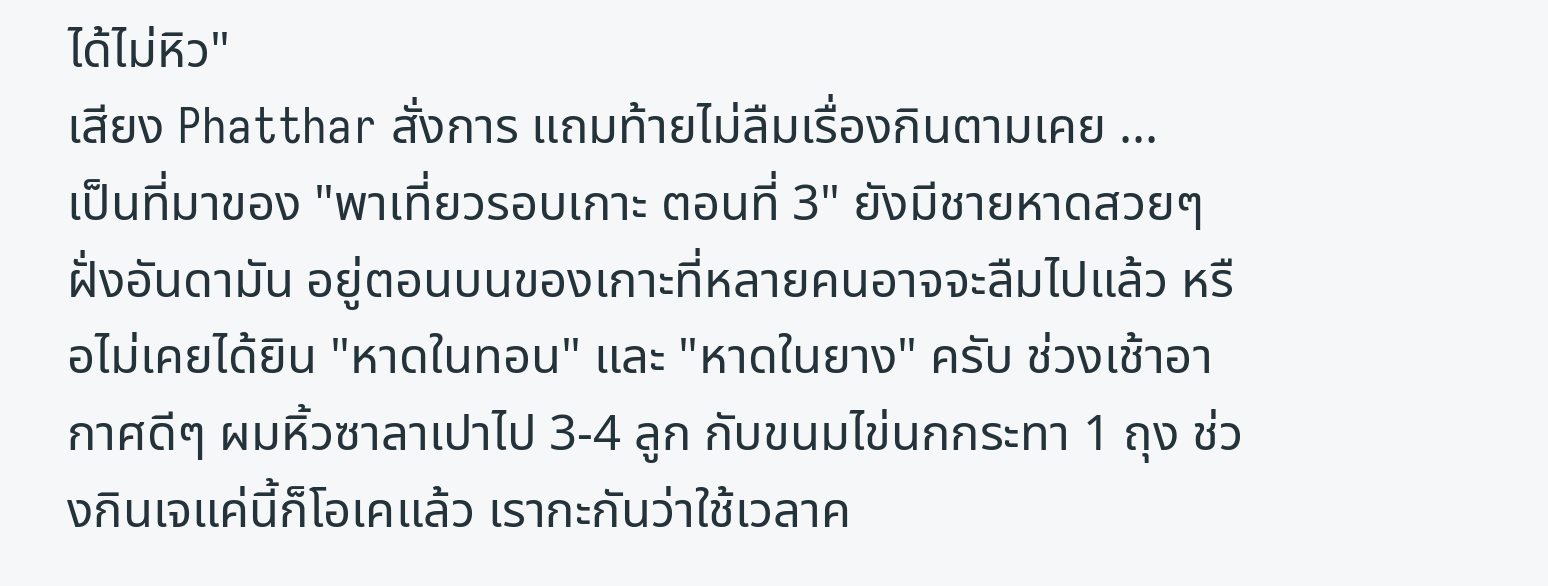ได้ไม่หิว"
เสียง Phatthar สั่งการ แถมท้ายไม่ลืมเรื่องกินตามเคย ...
เป็นที่มาของ "พาเที่ยวรอบเกาะ ตอนที่ 3" ยังมีชายหาดสวยๆฝั่งอันดามัน อยู่ตอนบนของเกาะที่หลายคนอาจจะลืมไปแล้ว หรือไม่เคยได้ยิน "หาดในทอน" และ "หาดในยาง" ครับ ช่วงเช้าอากาศดีๆ ผมหิ้วซาลาเปาไป 3-4 ลูก กับขนมไข่นกกระทา 1 ถุง ช่วงกินเจแค่นี้ก็โอเคแล้ว เรากะกันว่าใช้เวลาค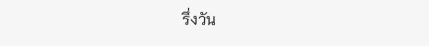รึ่งวัน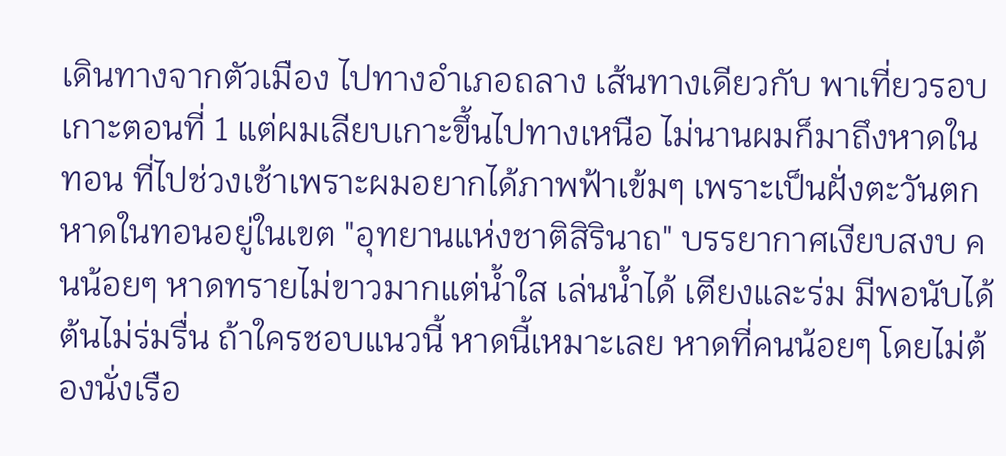เดินทางจากตัวเมือง ไปทางอำเภอถลาง เส้นทางเดียวกับ พาเที่ยวรอบเกาะตอนที่ 1 แต่ผมเลียบเกาะขึ้นไปทางเหนือ ไม่นานผมก็มาถึงหาดในทอน ที่ไปช่วงเช้าเพราะผมอยากได้ภาพฟ้าเข้มๆ เพราะเป็นฝั่งตะวันตก หาดในทอนอยู่ในเขต "อุทยานแห่งชาติสิรินาถ" บรรยากาศเงียบสงบ คนน้อยๆ หาดทรายไม่ขาวมากแต่น้ำใส เล่นน้ำได้ เตียงและร่ม มีพอนับได้ ต้นไม่ร่มรื่น ถ้าใครชอบแนวนี้ หาดนี้เหมาะเลย หาดที่คนน้อยๆ โดยไม่ต้องนั่งเรือ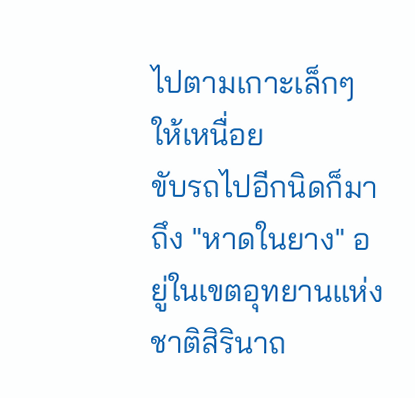ไปตามเกาะเล็กๆให้เหนื่อย
ขับรถไปอีกนิดก็มาถึง "หาดในยาง" อยู่ในเขตอุทยานแห่งชาติสิรินาถ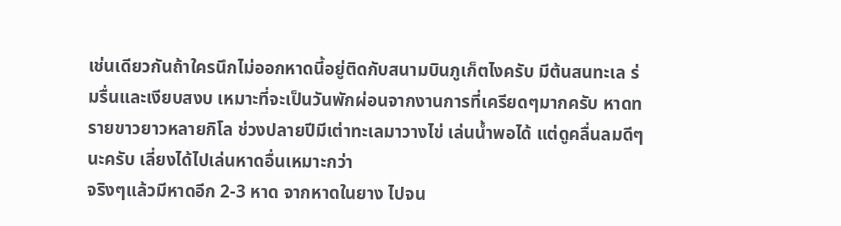เช่นเดียวกันถ้าใครนึกไม่ออกหาดนี้อยู่ติดกับสนามบินภูเก็ตไงครับ มีต้นสนทะเล ร่มรื่นและเงียบสงบ เหมาะที่จะเป็นวันพักผ่อนจากงานการที่เครียดๆมากครับ หาดทรายขาวยาวหลายกิโล ช่วงปลายปีมีเต่าทะเลมาวางไข่ เล่นน้ำพอได้ แต่ดูคลื่นลมดีๆนะครับ เลี่ยงได้ไปเล่นหาดอื่นเหมาะกว่า
จริงๆแล้วมีหาดอีก 2-3 หาด จากหาดในยาง ไปจน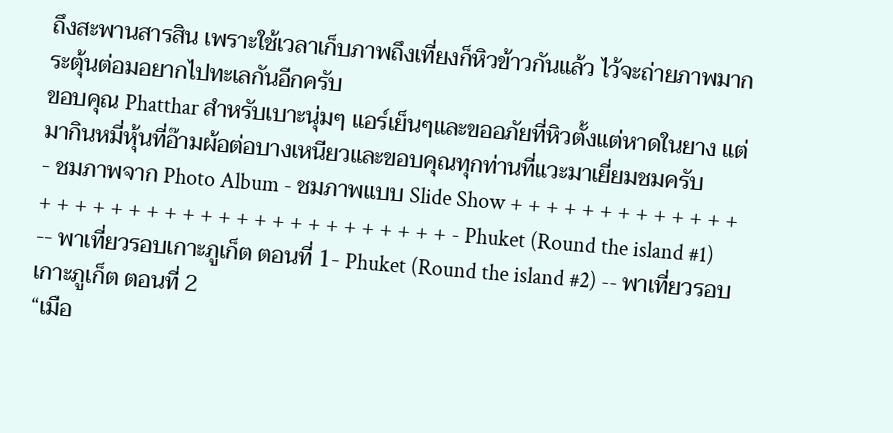ถึงสะพานสารสิน เพราะใช้เวลาเก็บภาพถึงเที่ยงก็หิวข้าวกันแล้ว ไว้จะถ่ายภาพมากระตุ้นต่อมอยากไปทะเลกันอีกครับ
ขอบคุณ Phatthar สำหรับเบาะนุ่มๆ แอร์เย็นๆและขออภัยที่หิวตั้งแต่หาดในยาง แต่มากินหมี่หุ้นที่อ๊ามผ้อต่อบางเหนียวและขอบคุณทุกท่านที่แวะมาเยี่ยมชมครับ
- ชมภาพจาก Photo Album - ชมภาพแบบ Slide Show + + + + + + + + + + + + + + + + + + + + + + + + + + + + + + + + + + + + - Phuket (Round the island #1) -- พาเที่ยวรอบเกาะภูเก็ต ตอนที่ 1- Phuket (Round the island #2) -- พาเที่ยวรอบเกาะภูเก็ต ตอนที่ 2
“เมือ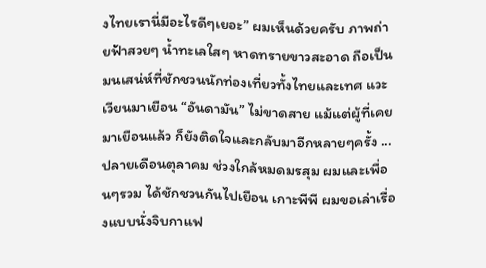งไทยเรานี่มีอะไรดีๆเยอะ” ผมเห็นด้วยครับ ภาพถ่ายฟ้าสวยๆ น้ำทะเลใสๆ หาดทรายขาวสะอาด ถือเป็นมนเสน่ห์ที่ชักชวนนักท่องเที่ยวทั้งไทยและเทศ แวะเวียนมาเยือน “อันดามัน” ไม่ขาดสาย แม้แต่ผู้ที่เคยมาเยือนแล้ว ก็ยังติดใจและกลับมาอีกหลายๆครั้ง ...
ปลายเดือนตุลาคม ช่วงใกล้หมดมรสุม ผมและเพื่อนๆรวม ได้ชักชวนกันไปเยือน เกาะพีพี ผมขอเล่าเรื่องแบบนั่งจิบกาแฟ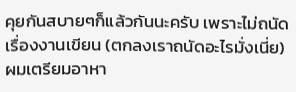คุยกันสบายๆก็แล้วกันนะครับ เพราะไม่ถนัดเรื่องงานเขียน (ตกลงเราถนัดอะไรมั่งเนี่ย)
ผมเตรียมอาหา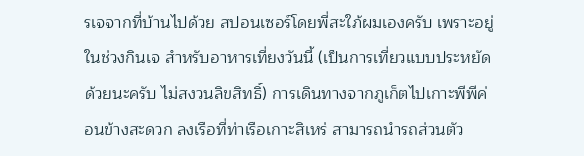รเจจากที่บ้านไปด้วย สปอนเซอร์โดยพี่สะใภ้ผมเองครับ เพราะอยู่ในช่วงกินเจ สำหรับอาหารเที่ยงวันนี้ (เป็นการเที่ยวแบบประหยัดด้วยนะครับ ไม่สงวนลิขสิทธิ์) การเดินทางจากภูเก็ตไปเกาะพีพีค่อนข้างสะดวก ลงเรือที่ท่าเรือเกาะสิเหร่ สามารถนำรถส่วนตัว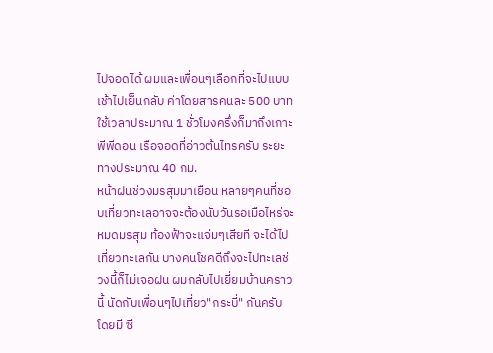ไปจอดได้ ผมและเพื่อนๆเลือกที่จะไปแบบเช้าไปเย็นกลับ ค่าโดยสารคนละ 500 บาท ใช้เวลาประมาณ 1 ชั่วโมงครึ่งก็มาถึงเกาะพีพีดอน เรือจอดที่อ่าวต้นไทรครับ ระยะทางประมาณ 40 กม.
หน้าฝนช่วงมรสุมมาเยือน หลายๆคนที่ชอบเที่ยวทะเลอาจจะต้องนับวันรอเมือไหร่จะหมดมรสุม ท้องฟ้าจะแจ่มๆเสียที จะได้ไปเที่ยวทะเลกัน บางคนโชคดีถึงจะไปทะเลช่วงนี้ก็ไม่เจอฝน ผมกลับไปเยี่ยมบ้านคราวนี้ นัดกับเพื่อนๆไปเที่ยว"กระบี่" กันครับ โดยมี ซี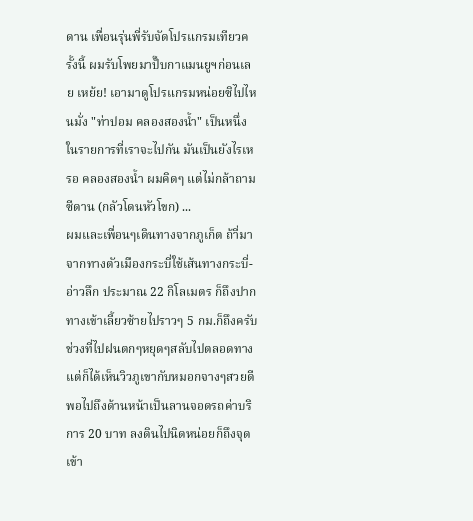ดาน เพื่อนรุ่นพี่รับจัดโปรแกรมเทียวครั้งนี้ ผมรับโพยมาปั๊บกาแมนยูฯก่อนเลย เหย้ย! เอามาดูโปรแกรมหน่อยซิไปไหนมั่ง "ท่าปอม คลองสองน้ำ" เป็นหนึ่งในรายการที่เราจะไปกัน มันเป็นยังไรเหรอ คลองสองน้ำ ผมคิดๆ แต่ไม่กล้าถามซีดาน (กลัวโดนหัวโขก) ...
ผมและเพื่อนๆเดินทางจากภูเก็ต ถ้าี่มาจากทางตัวเมืองกระบี่ใช้เส้นทางกระบี่-อ่าวลึก ประมาณ 22 กิโลเมตร ก็ถึงปากทางเข้าเลี้ยวซ้ายไปราวๆ 5 กม.ก็ถึงครับ ช่วงที่ไปฝนตกๆหยุดๆสลับไปตลอดทางแต่ก็ได้เห็นวิวภูเขากับหมอกจางๆสวยดี พอไปถึงด้านหน้าเป็นลานจอดรถค่าบริการ 20 บาท ลงดินไปนิดหน่อยก็ถึงจุดเข้า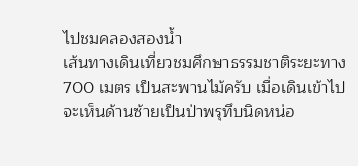ไปชมคลองสองน้ำ
เส้นทางเดินเที่ยวชมศึกษาธรรมชาติระยะทาง 700 เมตร เป็นสะพานไม้ครับ เมื่อเดินเข้าไปจะเห็นด้านซ้ายเป็นป่าพรุทึบนิดหน่อ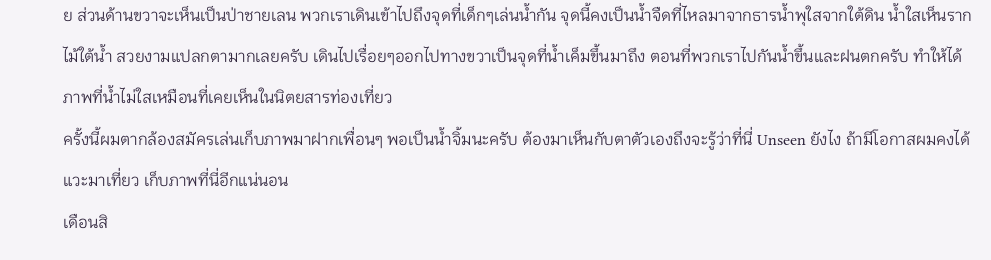ย ส่วนด้านขวาจะเห็นเป็นป่าชายเลน พวกเราเดินเข้าไปถึงจุดที่เด็กๆเล่นน้ำกัน จุดนี้คงเป็นน้ำจืดที่ไหลมาจากธารน้ำพุใสจากใต้ดิน น้ำใสเห็นรากไม้ใต้น้ำ สวยงามแปลกตามากเลยครับ เดินไปเรื่อยๆออกไปทางขวาเป็นจุดที่น้ำเค็มขึ้นมาถึง ตอนที่พวกเราไปกันน้ำขึ้นและฝนตกครับ ทำให้ได้ภาพที่น้ำไม่ใสเหมือนที่เคยเห็นในนิตยสารท่องเที่ยว
ครั้งนี้ผมตากล้องสมัครเล่นเก็บภาพมาฝากเพื่อนๆ พอเป็นน้ำจิ้มนะครับ ต้องมาเห็นกับตาตัวเองถึงจะรู้ว่าที่นี่ Unseen ยังไง ถ้ามีโอกาสผมคงได้แวะมาเที่ยว เก็บภาพที่นี่อีกแน่นอน
เดือนสิ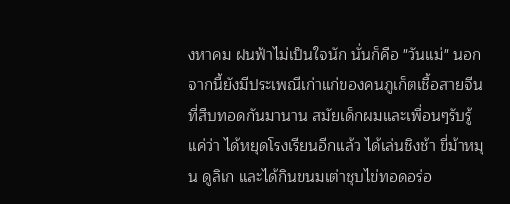งหาคม ฝนฟ้าไม่เป็นใจนัก นั่นก็คือ "วันแม่" นอกจากนี้ยังมีประเพณีเก่าแก่ของคนภูเก็ตเชื้อสายจีนที่สืบทอดกันมานาน สมัยเด็กผมและเพื่อนๆรับรู้แค่ว่า ได้หยุดโรงเรียนอีกแล้ว ได้เล่นชิงช้า ขี่ม้าหมุน ดูลิเก และได้กินขนมเต่าชุบไข่ทอดอร่อ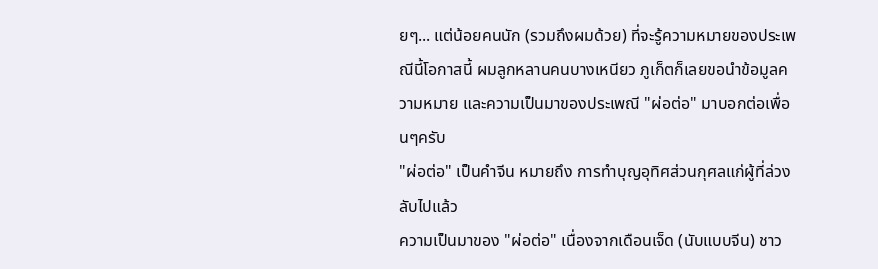ยๆ... แต่น้อยคนนัก (รวมถึงผมด้วย) ที่จะรู้ความหมายของประเพณีนี้โอกาสนี้ ผมลูกหลานคนบางเหนียว ภูเก็ตก็เลยขอนำข้อมูลความหมาย และความเป็นมาของประเพณี "ผ่อต่อ" มาบอกต่อเพื่อนๆครับ
"ผ่อต่อ" เป็นคำจีน หมายถึง การทำบุญอุทิศส่วนกุศลแก่ผู้ที่ล่วงลับไปแล้ว
ความเป็นมาของ "ผ่อต่อ" เนื่องจากเดือนเจ็ด (นับแบบจีน) ชาว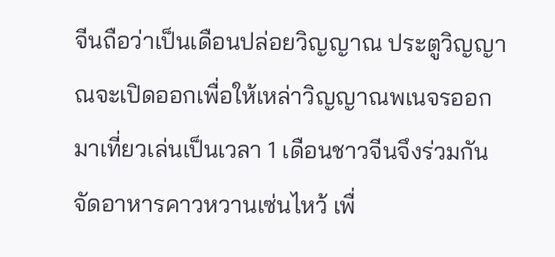จีนถือว่าเป็นเดือนปล่อยวิญญาณ ประตูวิญญาณจะเปิดออกเพื่อให้เหล่าวิญญาณพเนจรออกมาเที่ยวเล่นเป็นเวลา 1 เดือนชาวจีนจึงร่วมกันจัดอาหารคาวหวานเซ่นไหว้ เพื่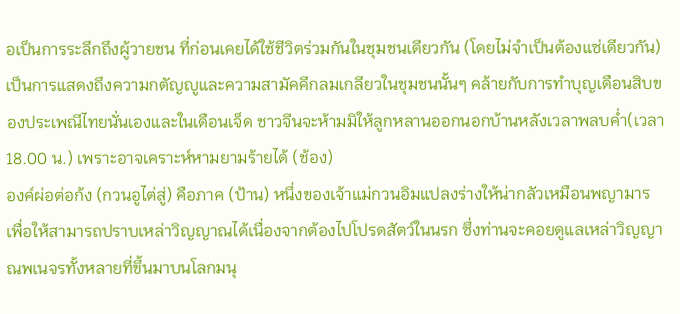อเป็นการระลึกถึงผู้วายชน ที่ก่อนเคยได้ใช้ชีวิตร่วมกันในชุมชนเดียวกัน (โดยไม่จำเป็นต้องแซ่เดียวกัน) เป็นการแสดงถึงความกตัญญูและความสามัคคีกลมเกลียวในชุมชนนั้นๆ คล้ายกับการทำบุญเดือนสิบของประเพณีไทยนั่นเองและในเดือนเจ็ด ชาวจีนจะห้ามมิให้ลูกหลานออกนอกบ้านหลังเวลาพลบค่ำ(เวลา 18.00 น.) เพราะอาจเคราะห์หามยามร้ายได้ (ช้อง)
องค์ผ่อต่อก้ง (กวนอูไต่สู่) คือภาค (ป้าน) หนึ่งของเจ้าแม่กวนอิมแปลงร่างให้น่ากลัวเหมือนพญามาร เพื่อให้สามารถปราบเหล่าวิญญาณได้เนื่องจากต้องไปโปรดสัตว์ในนรก ซึ่งท่านจะคอยดูแลเหล่าวิญญาณพเนจรทั้งหลายที่ขึ้นมาบนโลกมนุ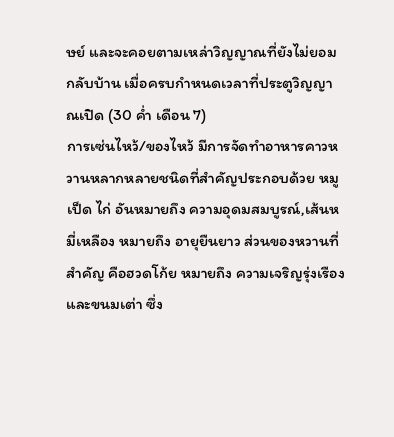ษย์ และจะคอยตามเหล่าวิญญาณที่ยังไม่ยอมกลับบ้าน เมื่อครบกำหนดเวลาที่ประตูวิญญาณเปิด (30 ค่ำ เดือน 7)
การเซ่นไหว้/ของไหว้ มีการจัดทำอาหารคาวหวานหลากหลายชนิดที่สำคัญประกอบด้วย หมู เป็ด ไก่ อันหมายถึง ความอุดมสมบูรณ์,เส้นหมี่เหลือง หมายถึง อายุยืนยาว ส่วนของหวานที่สำคัญ คือฮวดโก้ย หมายถึง ความเจริญรุ่งเรือง และขนมเต่า ซึ่ง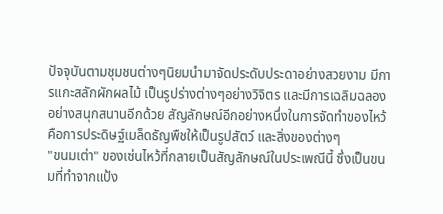ปัจจุบันตามชุมชนต่างๆนิยมนำมาจัดประดับประดาอย่างสวยงาม มีการแกะสลักผักผลไม้ เป็นรูปร่างต่างๆอย่างวิจิตร และมีการเฉลิมฉลองอย่างสนุกสนานอีกด้วย สัญลักษณ์อีกอย่างหนึ่งในการจัดทำของไหว้ คือการประดิษฐ์เมล็ดธัญพืชให้เป็นรูปสัตว์ และสิ่งของต่างๆ
"ขนมเต่า" ของเซ่นไหว้ที่กลายเป็นสัญลักษณ์ในประเพณีนี้ ซึ่งเป็นขนมที่ทำจากแป้ง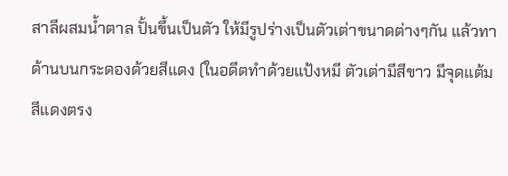สาลีผสมน้ำตาล ปั้นขึ้นเป็นตัว ให้มีรูปร่างเป็นตัวเต่าขนาดต่างๆกัน แล้วทาด้านบนกระดองด้วยสีแดง (ในอดีตทำด้วยแป้งหมี ตัวเต่ามีสีขาว มีจุดแต้มสีแดงตรง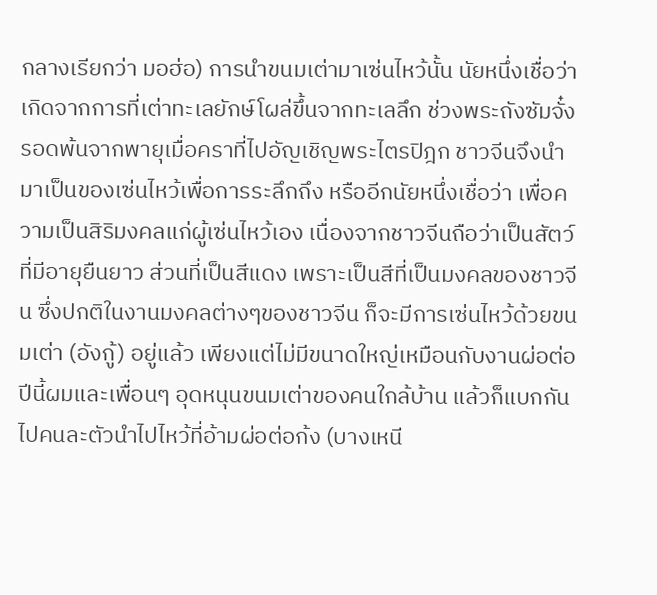กลางเรียกว่า มอฮ่อ) การนำขนมเต่ามาเซ่นไหว้นั้น นัยหนึ่งเชื่อว่าเกิดจากการที่เต่าทะเลยักษ์โผล่ขึ้นจากทะเลลึก ช่วงพระถังซัมจั๋ง รอดพ้นจากพายุเมื่อคราที่ไปอัญเชิญพระไตรปิฎก ชาวจีนจึงนำมาเป็นของเซ่นไหว้เพื่อการระลึกถึง หรืออีกนัยหนึ่งเชื่อว่า เพื่อความเป็นสิริมงคลแก่ผู้เซ่นไหว้เอง เนื่องจากชาวจีนถือว่าเป็นสัตว์ที่มีอายุยืนยาว ส่วนที่เป็นสีแดง เพราะเป็นสีที่เป็นมงคลของชาวจีน ซึ่งปกติในงานมงคลต่างๆของชาวจีน ก็จะมีการเซ่นไหว้ด้วยขนมเต่า (อังกู้) อยู่แล้ว เพียงแต่ไม่มีขนาดใหญ่เหมือนกับงานผ่อต่อ ปีนี้ผมและเพื่อนๆ อุดหนุนขนมเต่าของคนใกล้บ้าน แล้วก็แบกกันไปคนละตัวนำไปไหว้ที่อ้ามผ่อต่อก้ง (บางเหนี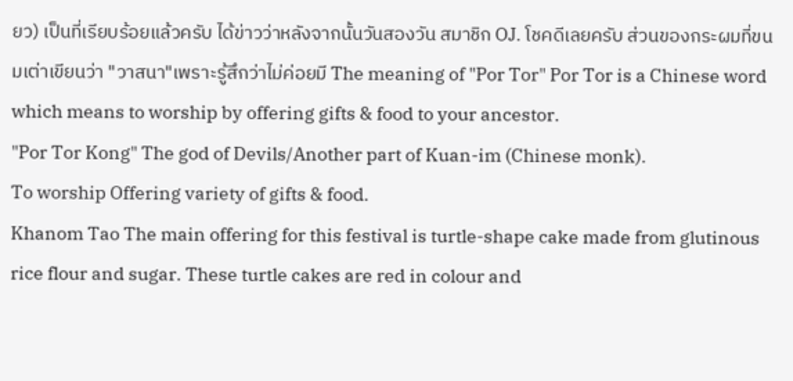ยว) เป็นที่เรียบร้อยแล้วครับ ได้ข่าวว่าหลังจากนั้นวันสองวัน สมาชิก OJ. โชคดีเลยครับ ส่วนของกระผมที่ขนมเต่าเขียนว่า "วาสนา"เพราะรู้สึกว่าไม่ค่อยมี The meaning of "Por Tor" Por Tor is a Chinese word which means to worship by offering gifts & food to your ancestor.
"Por Tor Kong" The god of Devils/Another part of Kuan-im (Chinese monk).
To worship Offering variety of gifts & food.
Khanom Tao The main offering for this festival is turtle-shape cake made from glutinous rice flour and sugar. These turtle cakes are red in colour and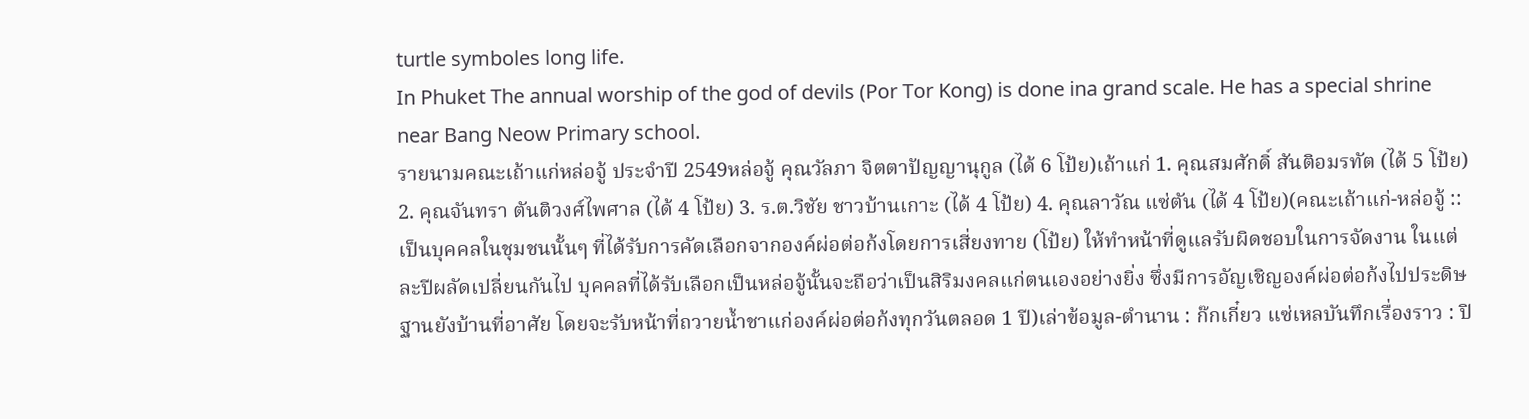turtle symboles long life.
In Phuket The annual worship of the god of devils (Por Tor Kong) is done ina grand scale. He has a special shrine near Bang Neow Primary school.
รายนามคณะเถ้าแก่หล่อจู้ ประจำปี 2549หล่อจู้ คุณวัลภา จิตตาปัญญานุกูล (ได้ 6 โป้ย)เถ้าแก่ 1. คุณสมศักดิ์ สันติอมรทัต (ได้ 5 โป้ย) 2. คุณจันทรา ตันติวงศ์ไพศาล (ได้ 4 โป้ย) 3. ร.ต.วิชัย ชาวบ้านเกาะ (ได้ 4 โป้ย) 4. คุณลาวัณ แซ่ตัน (ได้ 4 โป้ย)(คณะเถ้าแก่-หล่อจู้ :: เป็นบุคคลในชุมชนนั้นๆ ที่ได้รับการคัดเลือกจากองค์ผ่อต่อก้งโดยการเสี่ยงทาย (โป้ย) ให้ทำหน้าที่ดูแลรับผิดชอบในการจัดงาน ในแต่ละปีผลัดเปลี่ยนกันไป บุคคลที่ได้รับเลือกเป็นหล่อจู้นั้นจะถือว่าเป็นสิริมงคลแก่ตนเองอย่างยิ่ง ซึ่งมีการอัญเชิญองค์ผ่อต่อก้งไปประดิษฐานยังบ้านที่อาศัย โดยจะรับหน้าที่ถวายน้ำชาแก่องค์ผ่อต่อก้งทุกวันตลอด 1 ปี)เล่าข้อมูล-ตำนาน : ก๊กเกี๋ยว แซ่เหลบันทึกเรื่องราว : ปิ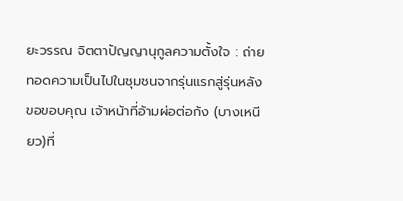ยะวรรณ จิตตาปัญญานุกูลความตั้งใจ : ถ่ายทอดความเป็นไปในชุมชนจากรุ่นแรกสู่รุ่นหลังขอขอบคุณ เจ้าหน้าที่อ้ามผ่อต่อก้ง (บางเหนียว)ที่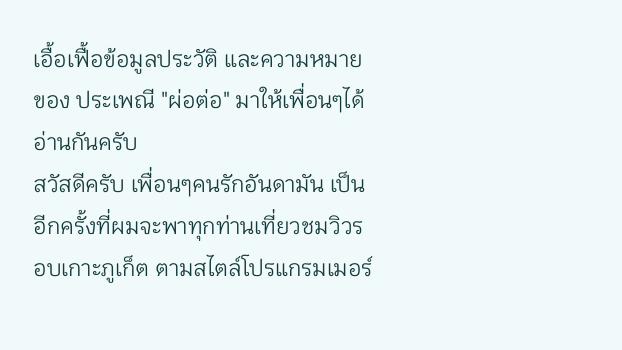เอื้อเฟื้อข้อมูลประวัติ และความหมายของ ประเพณี "ผ่อต่อ" มาให้เพื่อนๆได้อ่านกันครับ
สวัสดีครับ เพื่อนๆคนรักอันดามัน เป็นอีกครั้งที่ผมจะพาทุกท่านเที่ยวชมวิวรอบเกาะภูเก็ต ตามสไตล์โปรแกรมเมอร์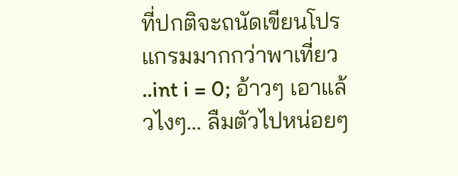ที่ปกติจะถนัดเขียนโปรแกรมมากกว่าพาเที่ยว ..int i = 0; อ้าวๆ เอาแล้วไงๆ... ลืมตัวไปหน่อยๆ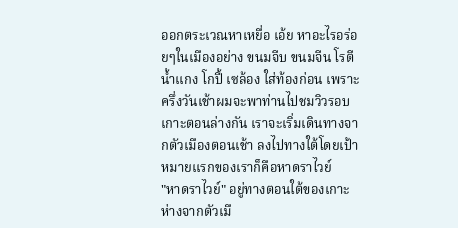ออกตระเวณหาเหยื่อ เอ้ย หาอะไรอร่อยๆในเมืองอย่าง ขนมจีบ ขนมจีน โรตีน้ำแกง โกปี้ เซล้อง ใส่ท้องก่อน เพราะครึ่งวันเช้าผมจะพาท่านไปชมวิวรอบเกาะตอนล่างกัน เราจะเริ่มเดินทางจากตัวเมืองตอนเช้า ลงไปทางใต้โดยเป้าหมายแรกของเราก็คือหาดราไวย์
"หาดราไวย์" อยู่ทางตอนใต้ของเกาะ ห่างจากตัวเมื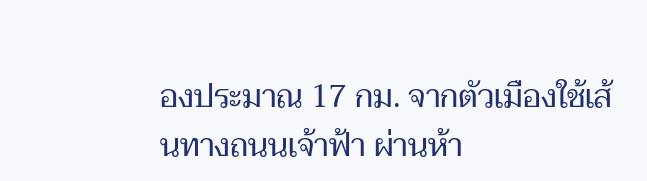องประมาณ 17 กม. จากตัวเมืองใช้เส้นทางถนนเจ้าฟ้า ผ่านห้า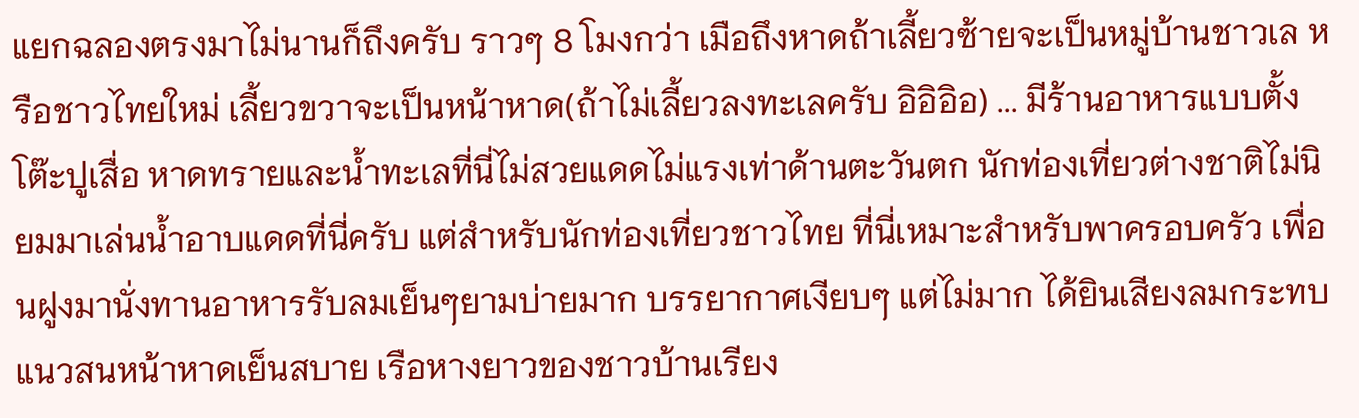แยกฉลองตรงมาไม่นานก็ถึงครับ ราวๆ 8 โมงกว่า เมือถึงหาดถ้าเลี้ยวซ้ายจะเป็นหมู่บ้านชาวเล หรือชาวไทยใหม่ เลี้ยวขวาจะเป็นหน้าหาด(ถ้าไม่เลี้ยวลงทะเลครับ อิอิอิอ) ... มีร้านอาหารแบบตั้งโต๊ะปูเสื่อ หาดทรายและน้ำทะเลที่นี่ไม่สวยแดดไม่แรงเท่าด้านตะวันตก นักท่องเที่ยวต่างชาติไม่นิยมมาเล่นน้ำอาบแดดที่นี่ครับ แต่สำหรับนักท่องเที่ยวชาวไทย ที่นี่เหมาะสำหรับพาครอบครัว เพื่อนฝูงมานั่งทานอาหารรับลมเย็นๆยามบ่ายมาก บรรยากาศเงียบๆ แต่ไม่มาก ได้ยินเสียงลมกระทบแนวสนหน้าหาดเย็นสบาย เรือหางยาวของชาวบ้านเรียง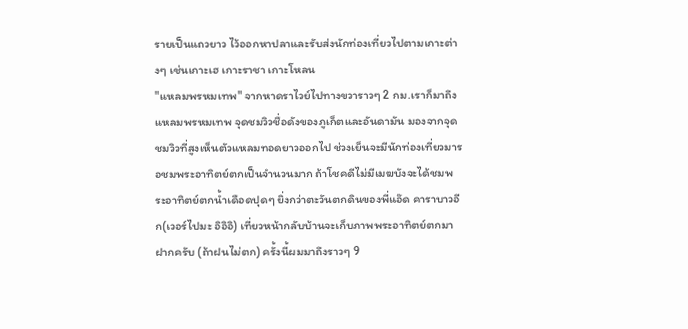รายเป็นแถวยาว ไว้ออกหาปลาและรับส่งนักท่องเที่ยวไปตามเกาะต่างๆ เช่นเกาะเฮ เกาะราชา เกาะโหลน
"แหลมพรหมเทพ" จากหาดราไวย์ไปทางขวาราวๆ 2 กม.เราก็มาถึงแหลมพรหมเทพ จุดชมวิวชื่อดังของภูเก็ตและอันดามัน มองจากจุดชมวิวที่สูงเห็นตัวแหลมทอดยาวออกไป ช่วงเย็นจะมีนักท่องเที่ยวมารอชมพระอาทิตย์ตกเป็นจำนวนมาก ถ้าโชคดีไม่มีเมฆบังจะได้ชมพระอาทิตย์ตกน้ำเดือดปุดๆ ยิ่งกว่าตะวันตกดินของพี่แอ๊ด คาราบาวอีก(เวอร์ไปมะ อิอิอิ) เที่ยวหน้ากลับบ้านจะเก็บภาพพระอาทิตย์ตกมาฝากครับ (ถ้าฝนไม่ตก) ครั้งนี้ผมมาถึงราวๆ 9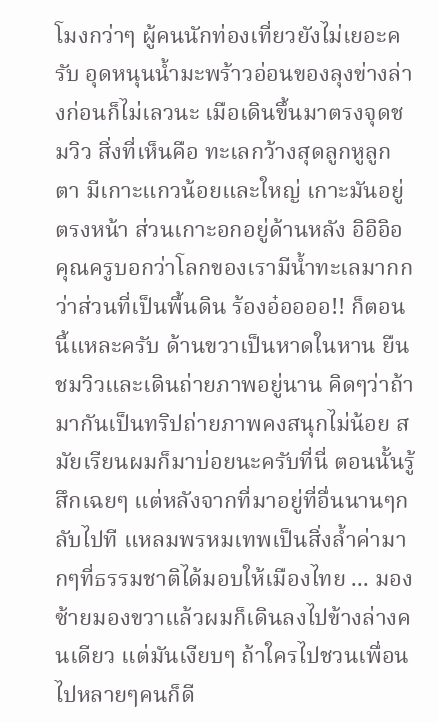โมงกว่าๆ ผู้คนนักท่องเที่ยวยังไม่เยอะครับ อุดหนุนน้ำมะพร้าวอ่อนของลุงข่างล่างก่อนก็ไม่เลวนะ เมือเดินขึ้นมาตรงจุดชมวิว สิ่งที่เห็นคือ ทะเลกว้างสุดลูกหูลูกตา มีเกาะแกวน้อยและใหญ่ เกาะมันอยู่ตรงหน้า ส่วนเกาะอกอยู่ด้านหลัง อิอิอิอ คุณครูบอกว่าโลกของเรามีน้ำทะเลมากกว่าส่วนที่เป็นพื้นดิน ร้องอ๋ออออ!! ก็ตอนนี้แหละครับ ด้านขวาเป็นหาดในหาน ยืนชมวิวและเดินถ่ายภาพอยู่นาน คิดๆว่าถ้ามากันเป็นทริปถ่ายภาพคงสนุกไม่น้อย สมัยเรียนผมก็มาบ่อยนะครับที่นี่ ตอนนั้นรู้สึกเฉยๆ แต่หลังจากที่มาอยู่ที่อื่นนานๆกลับไปที แหลมพรหมเทพเป็นสิ่งล้ำค่ามากๆที่ธรรมชาติได้มอบให้เมืองไทย ... มองซ้ายมองขวาแล้วผมก็เดินลงไปข้างล่างคนเดียว แต่มันเงียบๆ ถ้าใครไปชวนเพื่อนไปหลายๆคนก็ดี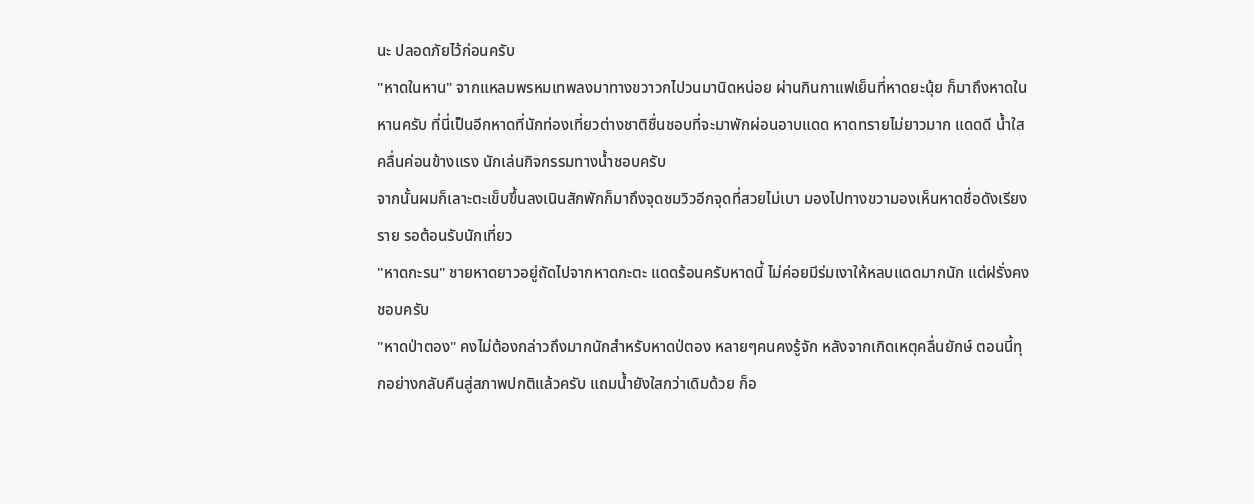นะ ปลอดภัยไว้ก่อนครับ
"หาดในหาน" จากแหลมพรหมเทพลงมาทางขวาวกไปวนมานิดหน่อย ผ่านกินกาแฟเย็นที่หาดยะนุ้ย ก็มาถึงหาดในหานครับ ที่นี่เป็นอีกหาดที่นักท่องเที่ยวต่างชาติชื่นชอบที่จะมาพักผ่อนอาบแดด หาดทรายไม่ยาวมาก แดดดี น้ำใส คลื่นค่อนข้างแรง นักเล่นกิจกรรมทางน้ำชอบครับ
จากนั้นผมก็เลาะตะเข็บขึ้นลงเนินสักพักก็มาถึงจุดชมวิวอีกจุดที่สวยไม่เบา มองไปทางขวามองเห็นหาดชื่อดังเรียงราย รอต้อนรับนักเที่ยว
"หาดกะรน" ชายหาดยาวอยู่ถัดไปจากหาดกะตะ แดดร้อนครับหาดนี้ ไม่ค่อยมีร่มเงาให้หลบแดดมากนัก แต่ฝรั่งคงชอบครับ
"หาดป่าตอง" คงไม่ต้องกล่าวถึงมากนักสำหรับหาดป่ตอง หลายๆคนคงรู้จัก หลังจากเกิดเหตุคลื่นยักษ์ ตอนนี้ทุกอย่างกลับคืนสู่สภาพปกติแล้วครับ แถมน้ำยังใสกว่าเดิมด้วย ก็อ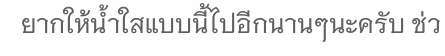ยากให้น้ำใสแบบนี้ไปอีกนานๆนะครับ ช่ว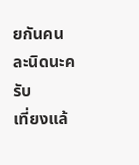ยกันคนละนิดนะครับ
เที่ยงแล้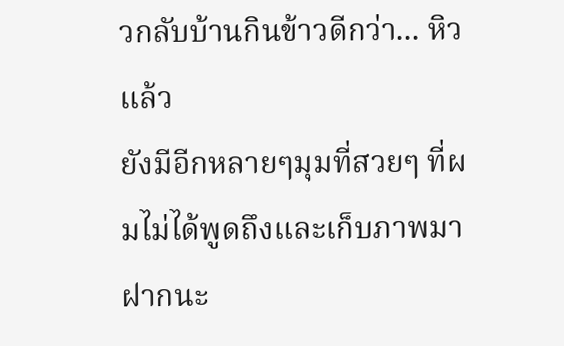วกลับบ้านกินข้าวดีกว่า... หิวแล้ว
ยังมีอีกหลายๆมุมที่สวยๆ ที่ผมไม่ได้พูดถึงและเก็บภาพมาฝากนะ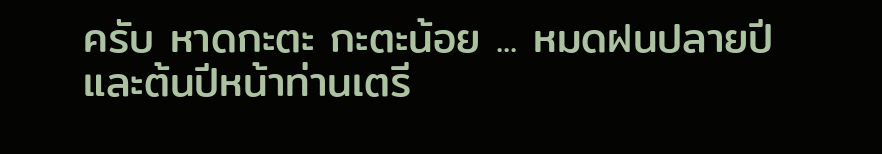ครับ หาดกะตะ กะตะน้อย ... หมดฝนปลายปีและต้นปีหน้าท่านเตรี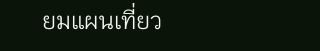ยมแผนเที่ยว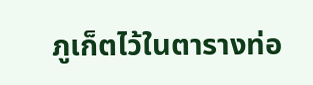ภูเก็ตไว้ในตารางท่อ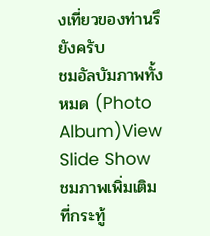งเที่ยวของท่านรึยังครับ
ชมอัลบัมภาพทั้งหมด (Photo Album)View Slide Show
ชมภาพเพิ่มเติมที่กระทู้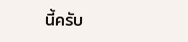นี้ครับ